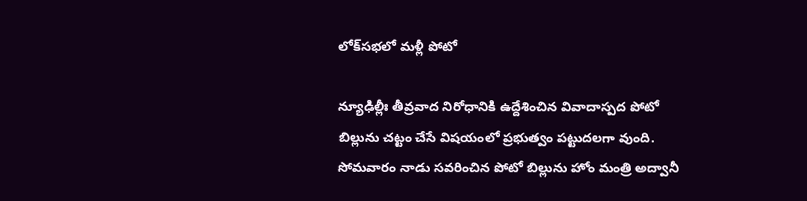లోక్‌సభలో మళ్లీ పోటో

న్యూఢిల్లీః తీవ్రవాద నిరోధానికి ఉద్దేశించిన వివాదాస్పద పోటో బిల్లును చట్టం చేసే విషయంలో ప్రభుత్వం పట్టుదలగా వుంది. సోమవారం నాడు సవరించిన పోటో బిల్లును హోం మంత్రి అద్వానీ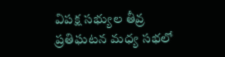విపక్ష సభ్యుల తీవ్ర ప్రతిఘటన మధ్య సభలో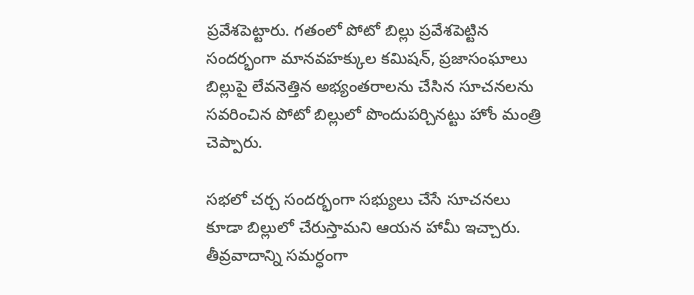ప్రవేశపెట్టారు. గతంలో పోటో బిల్లు ప్రవేశపెట్టిన సందర్భంగా మానవహక్కుల కమిషన్‌, ప్రజాసంఘాలు బిల్లుపై లేవనెత్తిన అభ్యంతరాలను చేసిన సూచనలను సవరించిన పోటో బిల్లులో పొందుపర్చినట్టు హోం మంత్రి చెప్పారు.

సభలో చర్చ సందర్భంగా సభ్యులు చేసే సూచనలు కూడా బిల్లులో చేరుస్తామని ఆయన హామీ ఇచ్చారు. తీవ్రవాదాన్ని సమర్ధంగా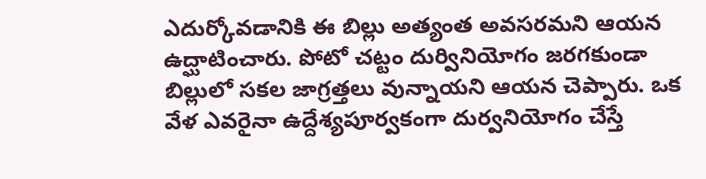ఎదుర్కోవడానికి ఈ బిల్లు అత్యంత అవసరమని ఆయన ఉద్ఘాటించారు. పోటో చట్టం దుర్వినియోగం జరగకుండా బిల్లులో సకల జాగ్రత్తలు వున్నాయని ఆయన చెప్పారు. ఒక వేళ ఎవరైనా ఉద్దేశ్యపూర్వకంగా దుర్వనియోగం చేస్తే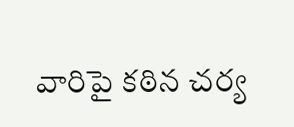వారిపై కఠిన చర్య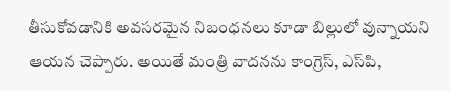తీసుకోవడానికి అవసరమైన నిబంధనలు కూడా బిల్లులో వున్నాయని ఆయన చెప్పారు. అయితే మంత్రి వాదనను కాంగ్రెస్‌, ఎస్‌పి,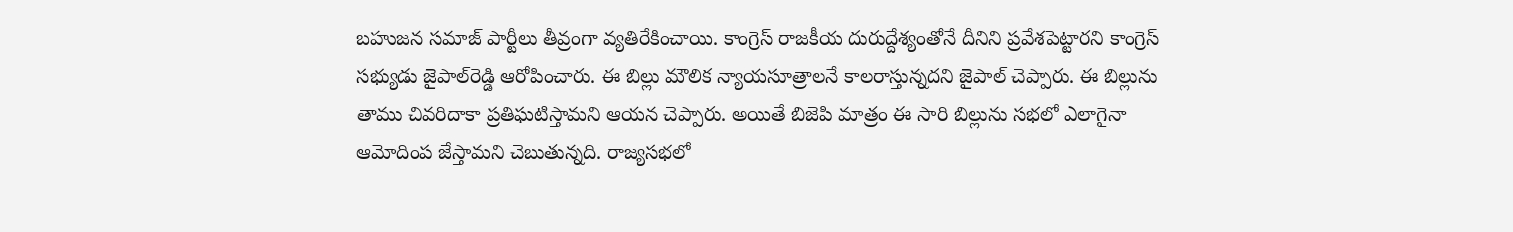బహుజన సమాజ్‌ పార్టీలు తీవ్రంగా వ్యతిరేకించాయి. కాంగ్రెస్‌ రాజకీయ దురుద్దేశ్యంతోనే దీనిని ప్రవేశపెట్టారని కాంగ్రెస్‌ సభ్యుడు జైపాల్‌రెడ్డి ఆరోపించారు. ఈ బిల్లు మౌలిక న్యాయసూత్రాలనే కాలరాస్తున్నదని జైపాల్‌ చెప్పారు. ఈ బిల్లును తాము చివరిదాకా ప్రతిఘటిస్తామని ఆయన చెప్పారు. అయితే బిజెపి మాత్రం ఈ సారి బిల్లును సభలో ఎలాగైనా ఆమోదింప జేస్తామని చెబుతున్నది. రాజ్యసభలో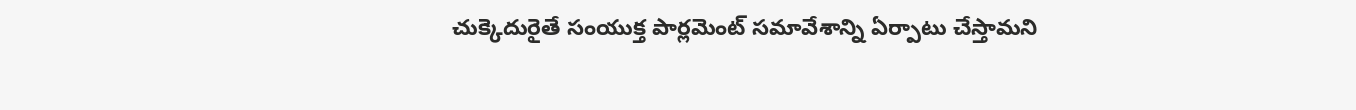చుక్కెదురైతే సంయుక్త పార్లమెంట్‌ సమావేశాన్ని ఏర్పాటు చేస్తామని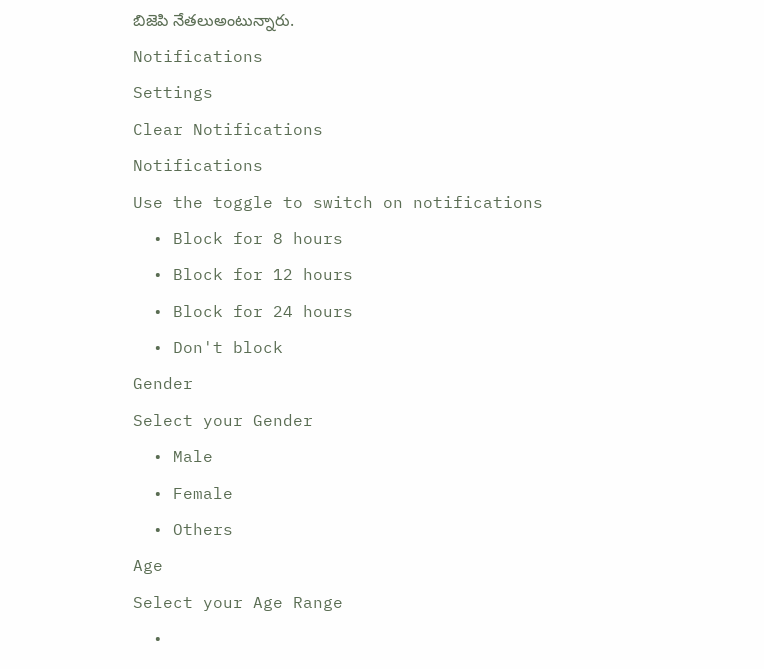బిజెపి నేతలుఅంటున్నారు.
Notifications
Settings
Clear Notifications
Notifications
Use the toggle to switch on notifications
  • Block for 8 hours
  • Block for 12 hours
  • Block for 24 hours
  • Don't block
Gender
Select your Gender
  • Male
  • Female
  • Others
Age
Select your Age Range
  •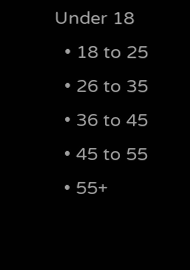Under 18
  • 18 to 25
  • 26 to 35
  • 36 to 45
  • 45 to 55
  • 55+